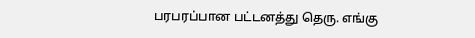பரபரப்பான பட்டனத்து தெரு. எங்கு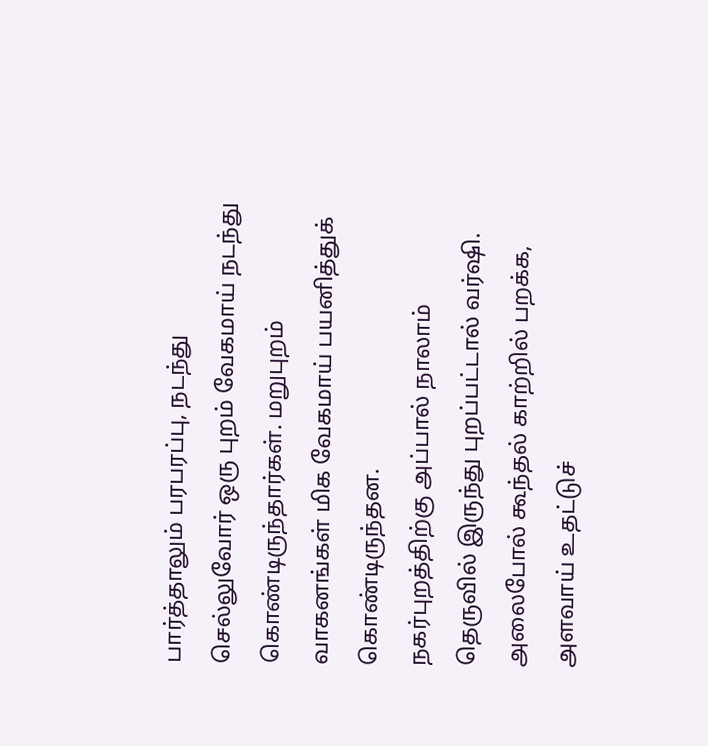பார்த்தாலும் பரபரப்பு, நடந்து செல்லுவோர் ஒரு புறம் வேகமாய் நடந்து கொண்டிருந்தார்கள். மறுபுறம் வாகனங்கள் மிக வேகமாய் பயனித்துக் கொண்டிருந்தன.
நகர்புறத்திற்கு அப்பால் நாலாம் தெருவில் இருந்து புறப்பட்டால் வர்ஷி. அலைபோல் கூந்தல் காற்றில் பறக்க, அளவாய் உதட்டுச்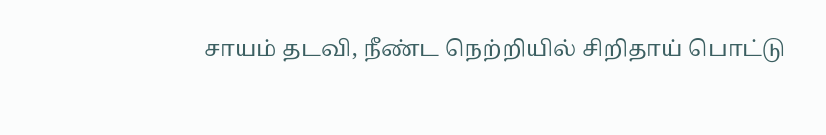சாயம் தடவி, நீண்ட நெற்றியில் சிறிதாய் பொட்டு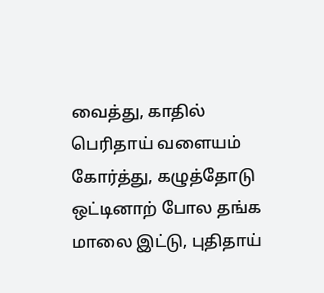வைத்து, காதில் பெரிதாய் வளையம் கோர்த்து, கழுத்தோடு ஒட்டினாற் போல தங்க மாலை இட்டு, புதிதாய்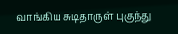வாங்கிய சுடிதாருள் புகுந்து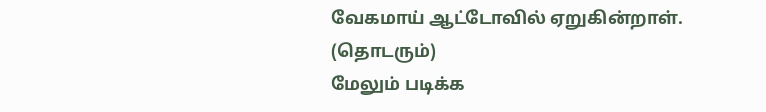வேகமாய் ஆட்டோவில் ஏறுகின்றாள்.
(தொடரும்)
மேலும் படிக்க